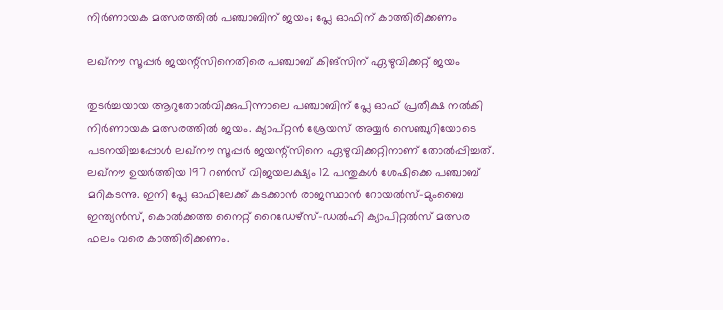നിർണായക മത്സരത്തിൽ പഞ്ചാബിന് ജയം; പ്ലേ ഓഫിന് കാത്തിരിക്കണം

ലഖ്‌നൗ സൂപ്പര്‍ ജയന്റ്‌സിനെതിരെ പഞ്ചാബ് കിങ്‌സിന് ഏഴുവിക്കറ്റ് ജയം

തുടര്‍ച്ചയായ ആറുതോല്‍വിക്കുപിന്നാലെ പഞ്ചാബിന് പ്ലേ ഓഫ് പ്രതീക്ഷ നല്‍കി നിര്‍ണായക മത്സരത്തില്‍ ജയം. ക്യാപ്റ്റന്‍ ശ്രേയസ് അയ്യര്‍ സെഞ്ചുറിയോടെ പടനയിച്ചപ്പോള്‍ ലഖ്‌നൗ സൂപ്പര്‍ ജയന്റ്‌സിനെ ഏഴുവിക്കറ്റിനാണ് തോല്‍പ്പിച്ചത്. ലഖ്‌നൗ ഉയര്‍ത്തിയ 197 റണ്‍സ് വിജയലക്ഷ്യം 12 പന്തുകള്‍ ശേഷിക്കെ പഞ്ചാബ് മറികടന്നു. ഇനി പ്ലേ ഓഫിലേക്ക് കടക്കാന്‍ രാജസ്ഥാന്‍ റോയല്‍സ്-മുംബൈ ഇന്ത്യന്‍സ്, കൊല്‍ക്കത്ത നൈറ്റ് റൈഡേഴ്‌സ്-ഡല്‍ഹി ക്യാപിറ്റല്‍സ് മത്സര ഫലം വരെ കാത്തിരിക്കണം.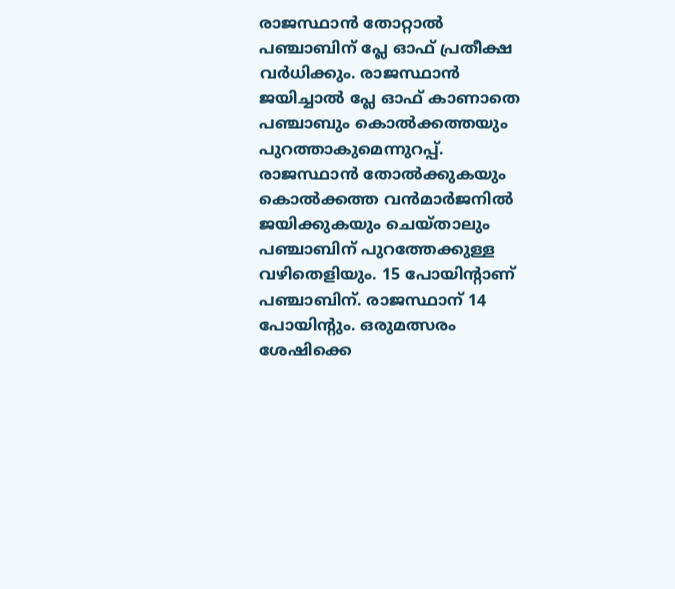രാജസ്ഥാന്‍ തോറ്റാല്‍ പഞ്ചാബിന് പ്ലേ ഓഫ് പ്രതീക്ഷ വര്‍ധിക്കും. രാജസ്ഥാന്‍ ജയിച്ചാല്‍ പ്ലേ ഓഫ് കാണാതെ പഞ്ചാബും കൊല്‍ക്കത്തയും പുറത്താകുമെന്നുറപ്പ്. രാജസ്ഥാന്‍ തോല്‍ക്കുകയും കൊല്‍ക്കത്ത വന്‍മാര്‍ജനില്‍ ജയിക്കുകയും ചെയ്താലും പഞ്ചാബിന് പുറത്തേക്കുള്ള വഴിതെളിയും. 15 പോയിന്റാണ് പഞ്ചാബിന്. രാജസ്ഥാന് 14 പോയിന്റും. ഒരുമത്സരം ശേഷിക്കെ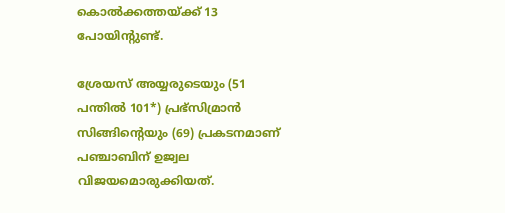കൊല്‍ക്കത്തയ്ക്ക് 13 പോയിന്റുണ്ട്.

ശ്രേയസ് അയ്യരുടെയും (51 പന്തില്‍ 101*) പ്രഭ്‌സിമ്രാന്‍ സിങ്ങിന്റെയും (69) പ്രകടനമാണ് പഞ്ചാബിന് ഉജ്വല വിജയമൊരുക്കിയത്.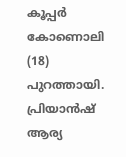കൂപ്പര്‍ കോണൊലി (18) പുറത്തായി. പ്രിയാന്‍ഷ് ആര്യ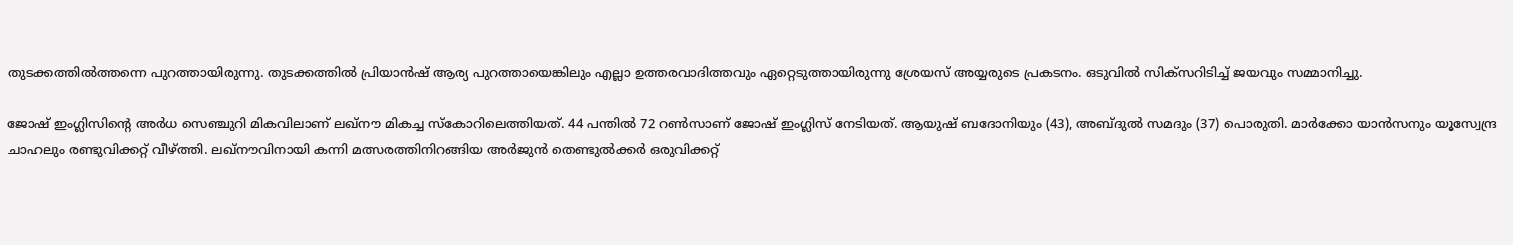തുടക്കത്തില്‍ത്തന്നെ പുറത്തായിരുന്നു. തുടക്കത്തില്‍ പ്രിയാന്‍ഷ് ആര്യ പുറത്തായെങ്കിലും എല്ലാ ഉത്തരവാദിത്തവും ഏറ്റെടുത്തായിരുന്നു ശ്രേയസ് അയ്യരുടെ പ്രകടനം. ഒടുവില്‍ സിക്‌സറിടിച്ച് ജയവും സമ്മാനിച്ചു.

ജോഷ് ഇംഗ്ലിസിന്റെ അര്‍ധ സെഞ്ചുറി മികവിലാണ് ലഖ്‌നൗ മികച്ച സ്‌കോറിലെത്തിയത്. 44 പന്തില്‍ 72 റണ്‍സാണ് ജോഷ് ഇംഗ്ലിസ് നേടിയത്. ആയുഷ് ബദോനിയും (43), അബ്ദുല്‍ സമദും (37) പൊരുതി. മാര്‍ക്കോ യാന്‍സനും യൂസ്വേന്ദ്ര ചാഹലും രണ്ടുവിക്കറ്റ് വീഴ്ത്തി. ലഖ്‌നൗവിനായി കന്നി മത്സരത്തിനിറങ്ങിയ അര്‍ജുന്‍ തെണ്ടുല്‍ക്കര്‍ ഒരുവിക്കറ്റ്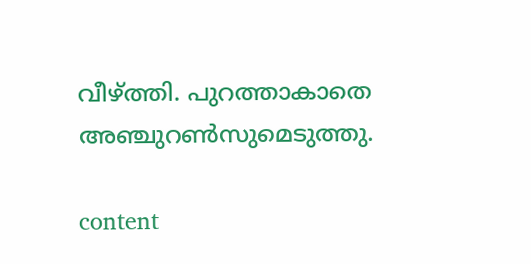വീഴ്ത്തി. പുറത്താകാതെ അഞ്ചുറണ്‍സുമെടുത്തു.

content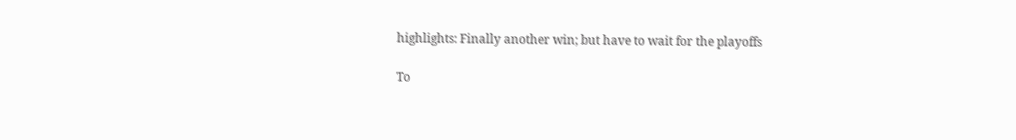highlights: Finally another win; but have to wait for the playoffs

To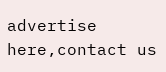advertise here,contact us